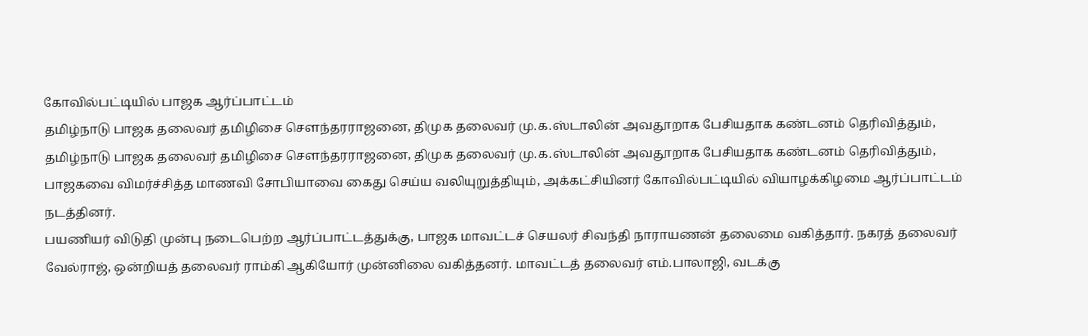கோவில்பட்டியில் பாஜக ஆர்ப்பாட்டம்
தமிழ்நாடு பாஜக தலைவர் தமிழிசை செளந்தரராஜனை, திமுக தலைவர் மு.க.ஸ்டாலின் அவதூறாக பேசியதாக கண்டனம் தெரிவித்தும்,
தமிழ்நாடு பாஜக தலைவர் தமிழிசை செளந்தரராஜனை, திமுக தலைவர் மு.க.ஸ்டாலின் அவதூறாக பேசியதாக கண்டனம் தெரிவித்தும், பாஜகவை விமர்ச்சித்த மாணவி சோபியாவை கைது செய்ய வலியுறுத்தியும், அக்கட்சியினர் கோவில்பட்டியில் வியாழக்கிழமை ஆர்ப்பாட்டம் நடத்தினர்.
பயணியர் விடுதி முன்பு நடைபெற்ற ஆர்ப்பாட்டத்துக்கு, பாஜக மாவட்டச் செயலர் சிவந்தி நாராயணன் தலைமை வகித்தார். நகரத் தலைவர் வேல்ராஜ், ஒன்றியத் தலைவர் ராம்கி ஆகியோர் முன்னிலை வகித்தனர். மாவட்டத் தலைவர் எம்.பாலாஜி, வடக்கு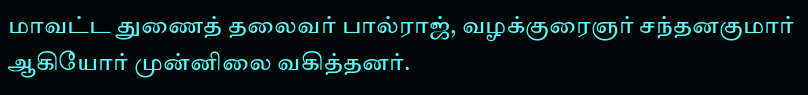மாவட்ட துணைத் தலைவர் பால்ராஜ், வழக்குரைஞர் சந்தனகுமார் ஆகியோர் முன்னிலை வகித்தனர்.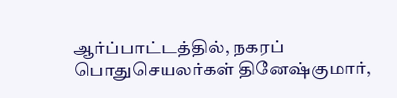ஆர்ப்பாட்டத்தில், நகரப் பொதுசெயலர்கள் தினேஷ்குமார்,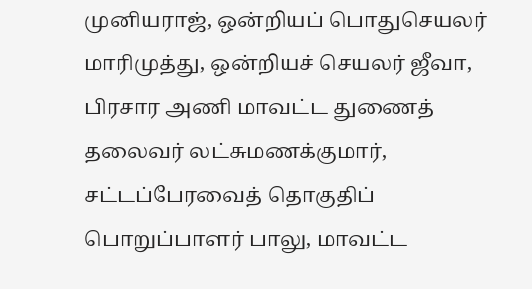முனியராஜ், ஒன்றியப் பொதுசெயலர் மாரிமுத்து, ஒன்றியச் செயலர் ஜீவா, பிரசார அணி மாவட்ட துணைத் தலைவர் லட்சுமணக்குமார், சட்டப்பேரவைத் தொகுதிப் பொறுப்பாளர் பாலு, மாவட்ட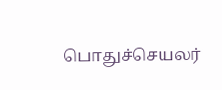பொதுச்செயலர்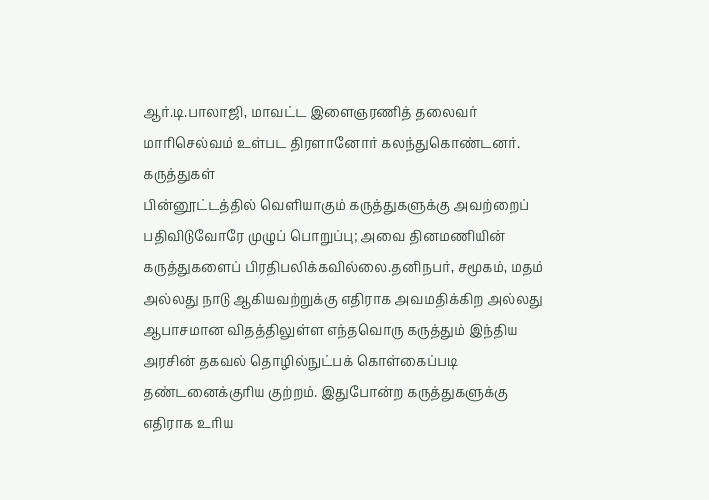ஆர்.டி.பாலாஜி, மாவட்ட இளைஞரணித் தலைவர் மாரிசெல்வம் உள்பட திரளானோர் கலந்துகொண்டனர்.
கருத்துகள்
பின்னூட்டத்தில் வெளியாகும் கருத்துகளுக்கு அவற்றைப் பதிவிடுவோரே முழுப் பொறுப்பு; அவை தினமணியின் கருத்துகளைப் பிரதிபலிக்கவில்லை.தனிநபர், சமூகம், மதம் அல்லது நாடு ஆகியவற்றுக்கு எதிராக அவமதிக்கிற அல்லது ஆபாசமான விதத்திலுள்ள எந்தவொரு கருத்தும் இந்திய அரசின் தகவல் தொழில்நுட்பக் கொள்கைப்படி தண்டனைக்குரிய குற்றம். இதுபோன்ற கருத்துகளுக்கு எதிராக உரிய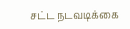சட்ட நடவடிக்கை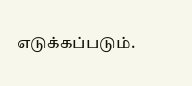எடுக்கப்படும்.